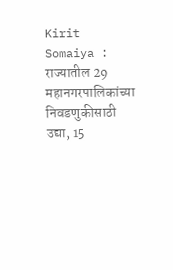Kirit Somaiya : राज्यातील 29 महानगरपालिकांच्या निवडणुकीसाठी उद्या, 15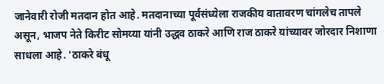जानेवारी रोजी मतदान होत आहे. मतदानाच्या पूर्वसंध्येला राजकीय वातावरण चांगलेच तापले असून, भाजप नेते किरीट सोमय्या यांनी उद्धव ठाकरे आणि राज ठाकरे यांच्यावर जोरदार निशाणा साधला आहे. 'ठाकरे बंधू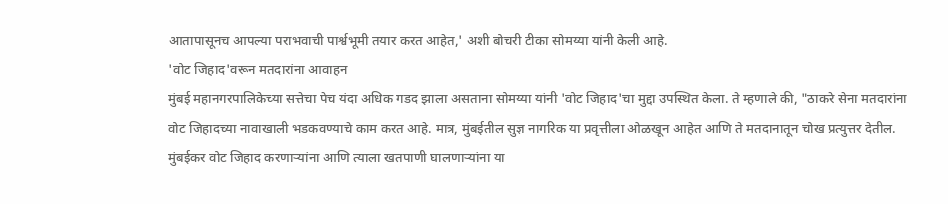आतापासूनच आपल्या पराभवाची पार्श्वभूमी तयार करत आहेत,' अशी बोचरी टीका सोमय्या यांनी केली आहे.
'वोट जिहाद'वरून मतदारांना आवाहन
मुंबई महानगरपालिकेच्या सत्तेचा पेच यंदा अधिक गडद झाला असताना सोमय्या यांनी 'वोट जिहाद'चा मुद्दा उपस्थित केला. ते म्हणाले की, "ठाकरे सेना मतदारांना वोट जिहादच्या नावाखाली भडकवण्याचे काम करत आहे. मात्र, मुंबईतील सुज्ञ नागरिक या प्रवृत्तीला ओळखून आहेत आणि ते मतदानातून चोख प्रत्युत्तर देतील. मुंबईकर वोट जिहाद करणाऱ्यांना आणि त्याला खतपाणी घालणाऱ्यांना या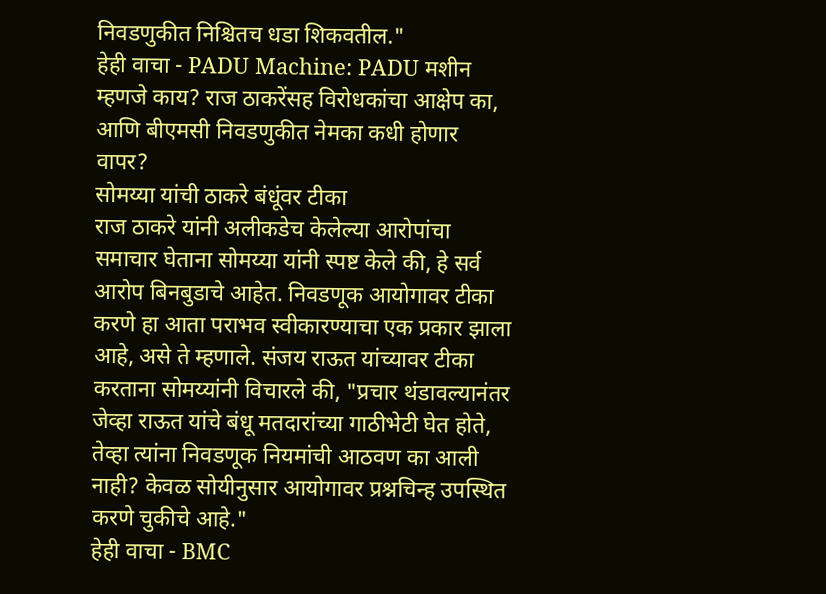निवडणुकीत निश्चितच धडा शिकवतील."
हेही वाचा - PADU Machine: PADU मशीन म्हणजे काय? राज ठाकरेंसह विरोधकांचा आक्षेप का, आणि बीएमसी निवडणुकीत नेमका कधी होणार वापर?
सोमय्या यांची ठाकरे बंधूंवर टीका
राज ठाकरे यांनी अलीकडेच केलेल्या आरोपांचा समाचार घेताना सोमय्या यांनी स्पष्ट केले की, हे सर्व आरोप बिनबुडाचे आहेत. निवडणूक आयोगावर टीका करणे हा आता पराभव स्वीकारण्याचा एक प्रकार झाला आहे, असे ते म्हणाले. संजय राऊत यांच्यावर टीका करताना सोमय्यांनी विचारले की, "प्रचार थंडावल्यानंतर जेव्हा राऊत यांचे बंधू मतदारांच्या गाठीभेटी घेत होते, तेव्हा त्यांना निवडणूक नियमांची आठवण का आली नाही? केवळ सोयीनुसार आयोगावर प्रश्नचिन्ह उपस्थित करणे चुकीचे आहे."
हेही वाचा - BMC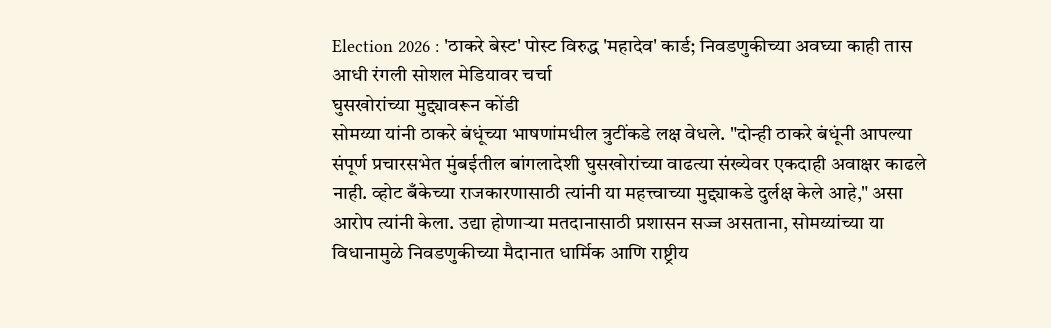Election 2026 : 'ठाकरे बेस्ट' पोस्ट विरुद्ध 'महादेव' कार्ड; निवडणुकीच्या अवघ्या काही तास आधी रंगली सोशल मेडियावर चर्चा
घुसखोरांच्या मुद्द्यावरून कोंडी
सोमय्या यांनी ठाकरे बंधूंच्या भाषणांमधील त्रुटींकडे लक्ष वेधले. "दोन्ही ठाकरे बंधूंनी आपल्या संपूर्ण प्रचारसभेत मुंबईतील बांगलादेशी घुसखोरांच्या वाढत्या संख्येवर एकदाही अवाक्षर काढले नाही. व्होट बँकेच्या राजकारणासाठी त्यांनी या महत्त्वाच्या मुद्द्याकडे दुर्लक्ष केले आहे," असा आरोप त्यांनी केला. उद्या होणाऱ्या मतदानासाठी प्रशासन सज्ज असताना, सोमय्यांच्या या विधानामुळे निवडणुकीच्या मैदानात धार्मिक आणि राष्ट्रीय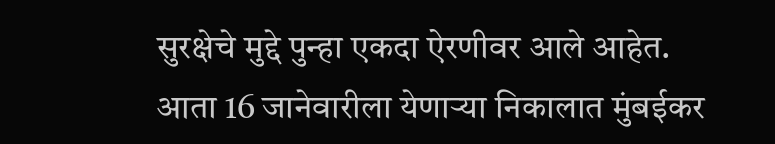सुरक्षेचे मुद्दे पुन्हा एकदा ऐरणीवर आले आहेत. आता 16 जानेवारीला येणाऱ्या निकालात मुंबईकर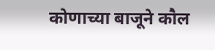कोणाच्या बाजूने कौल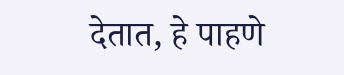देतात, हे पाहणे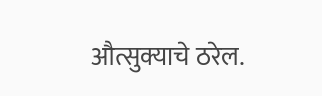औत्सुक्याचे ठरेल.